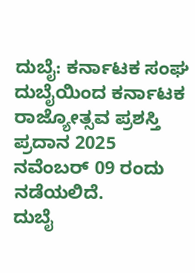ದುಬೈ: ಕರ್ನಾಟಕ ಸಂಘ ದುಬೈಯಿಂದ ಕರ್ನಾಟಕ ರಾಜ್ಯೋತ್ಸವ ಪ್ರಶಸ್ತಿ ಪ್ರದಾನ 2025 ನವೆಂಬರ್ 09 ರಂದು ನಡೆಯಲಿದೆ.
ದುಬೈ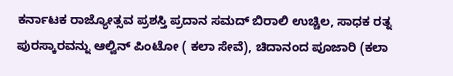ಕರ್ನಾಟಕ ರಾಜ್ಯೋತ್ಸವ ಪ್ರಶಸ್ತಿ ಪ್ರದಾನ ಸಮದ್ ಬಿರಾಲಿ ಉಚ್ಚಿಲ, ಸಾಧಕ ರತ್ನ ಪುರಸ್ಕಾರವನ್ನು ಆಲ್ವಿನ್ ಪಿಂಟೋ ( ಕಲಾ ಸೇವೆ), ಚಿದಾನಂದ ಪೂಜಾರಿ (ಕಲಾ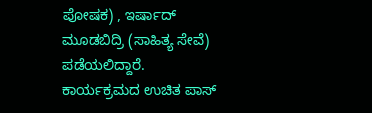ಪೋಷಕ) , ಇರ್ಷಾದ್ ಮೂಡಬಿದ್ರಿ (ಸಾಹಿತ್ಯ ಸೇವೆ) ಪಡೆಯಲಿದ್ದಾರೆ.
ಕಾರ್ಯಕ್ರಮದ ಉಚಿತ ಪಾಸ್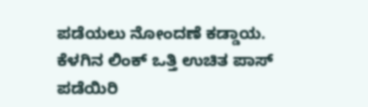ಪಡೆಯಲು ನೋಂದಣೆ ಕಡ್ಡಾಯ.
ಕೆಳಗಿನ ಲಿಂಕ್ ಒತ್ತಿ ಉಚಿತ ಪಾಸ್ ಪಡೆಯಿರಿ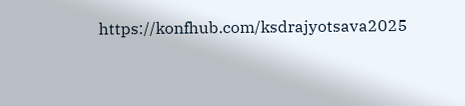https://konfhub.com/ksdrajyotsava2025